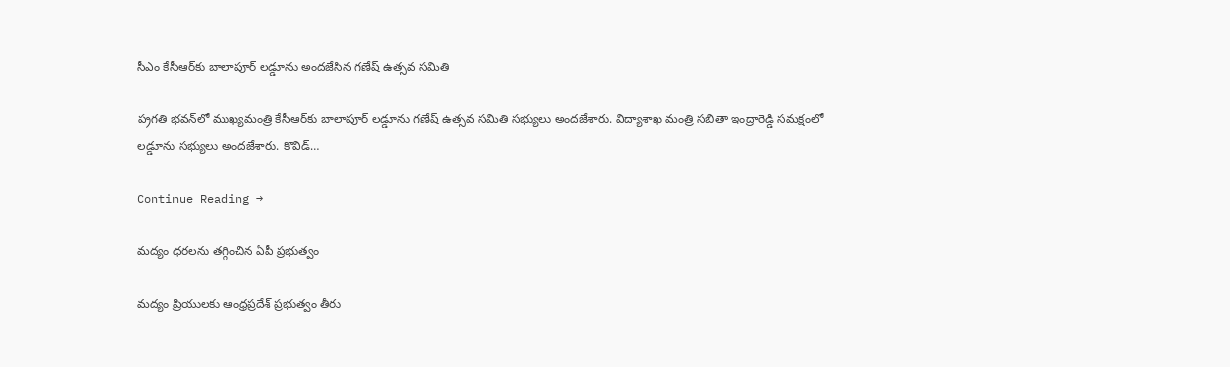సీఎం కేసీఆర్‌కు బాలాపూర్ ల‌డ్డూను అంద‌జేసిన గ‌ణేష్ ఉత్స‌వ స‌మితి

ప‌్ర‌గ‌తి భ‌వ‌న్‌లో ముఖ్య‌మంత్రి కేసీఆర్‌కు బాలాపూర్ ల‌డ్డూను గ‌ణేష్ ఉత్స‌వ స‌మితి స‌భ్యులు అంద‌జేశారు. విద్యాశాఖ మంత్రి స‌బితా ఇంద్రారెడ్డి స‌మ‌క్షంలో ల‌డ్డూను స‌భ్యులు అంద‌జేశారు. కొవిడ్…

Continue Reading →

మద్యం ధరలను తగ్గించిన ఏపీ ప్రభుత్వం

మద్యం ప్రియులకు ఆంధ్రప్రదేశ్‌ ప్రభుత్వం తీరు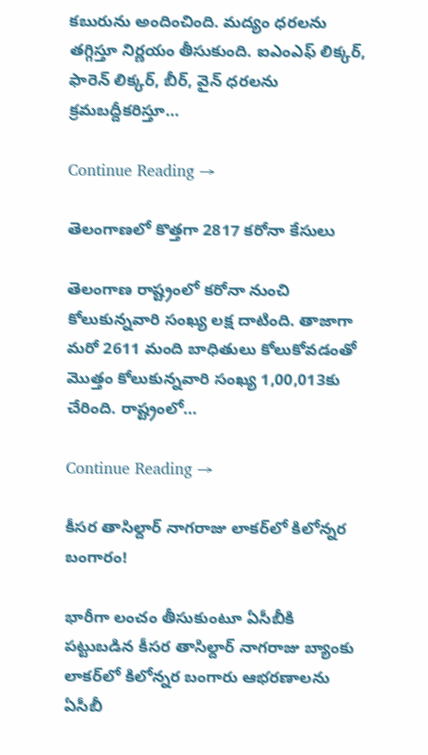కబురును అందించింది. మద్యం ధరలను తగ్గిస్తూ నిర్ణయం తీసుకుంది. ఐఎంఎఫ్‌ లిక్కర్‌, ఫారెన్‌ లిక్కర్‌, బీర్‌, వైన్‌ ధరలను క్రమబద్దీకరిస్తూ…

Continue Reading →

తెలంగాణలో కొత్త‌గా 2817 క‌రోనా కేసులు

తెలంగాణ రాష్ట్రంలో క‌రోనా నుంచి కోలుకున్న‌వారి సంఖ్య ల‌క్ష దాటింది. తాజాగా మ‌రో 2611 మంది బాధితులు కోలుకోవ‌డంతో మొత్తం కోలుకున్న‌వారి సంఖ్య 1,00,013కు చేరింది. రాష్ట్రంలో…

Continue Reading →

కీసర తాసిల్దార్‌ నాగరాజు లాకర్‌లో కిలోన్నర బంగారం!

భారీగా లంచం తీసుకుంటూ ఏసీబీకి పట్టుబడిన కీసర తాసిల్దార్‌ నాగరాజు బ్యాంకు లాకర్‌లో కిలోన్నర బంగారు ఆభరణాలను ఏసీబీ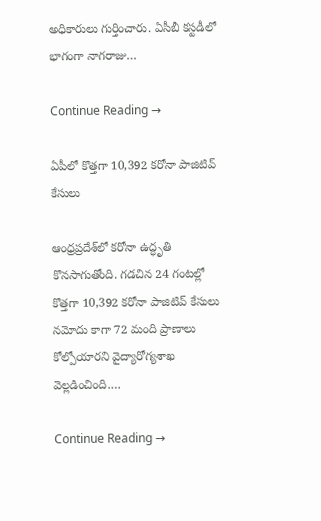అధికారులు గుర్తించారు. ఏసీబీ కస్టడీలో భాగంగా నాగరాజు…

Continue Reading →

ఏపీలో కొత్తగా 10,392 కరోనా పాజిటివ్‌ కేసులు

ఆంధ్రప్రదేశ్‌లో కరోనా ఉద్ధృతి కొనసాగుతోంది. గడచిన 24 గంటల్లో కొత్తగా 10,392 కరోనా పాజిటివ్‌ కేసులు నమోదు కాగా 72 మంది ప్రాణాలు కోల్పోయారని వైద్యారోగ్యశాఖ వెల్లడించింది.…

Continue Reading →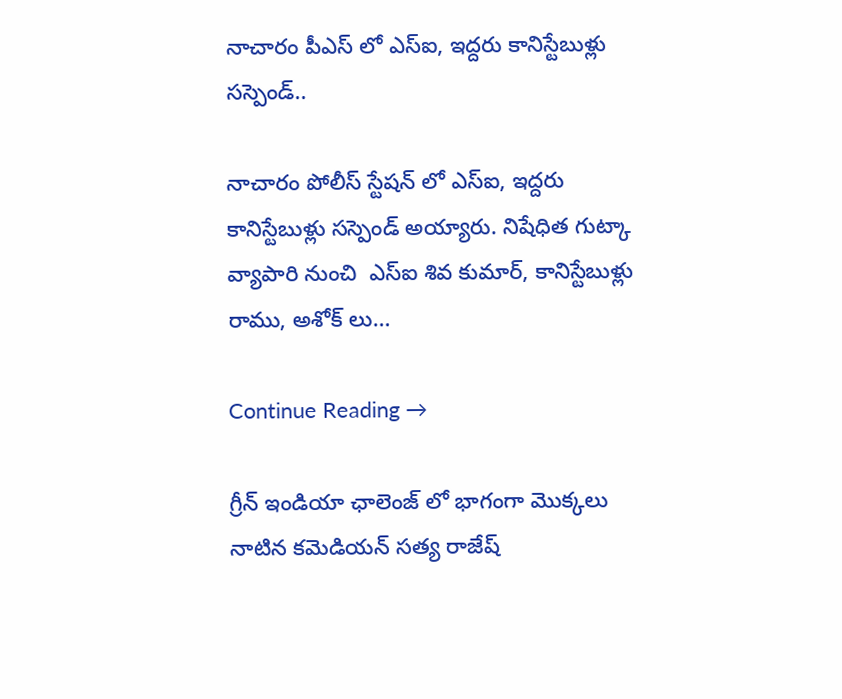నాచారం పీఎస్ లో ఎస్ఐ, ఇద్దరు కానిస్టేబుళ్లు సస్పెండ్..

నాచారం పోలీస్ స్టేషన్ లో ఎస్ఐ, ఇద్దరు కానిస్టేబుళ్లు సస్పెండ్ అయ్యారు. నిషేధిత గుట్కా వ్యాపారి నుంచి  ఎస్ఐ శివ కుమార్, కానిస్టేబుళ్లు రాము, అశోక్ లు…

Continue Reading →

గ్రీన్ ఇండియా ఛాలెంజ్ లో భాగంగా మొక్కలు నాటిన కమెడియన్ సత్య రాజేష్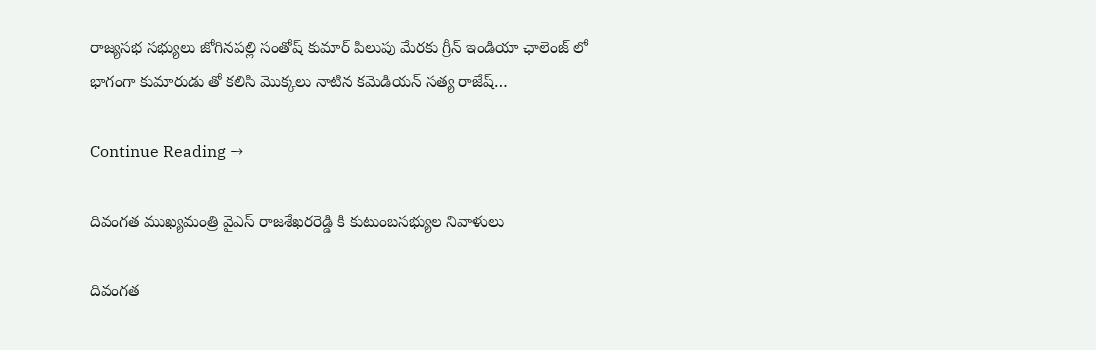రాజ్యసభ సభ్యులు జోగినపల్లి సంతోష్ కుమార్ పిలుపు మేరకు గ్రీన్ ఇండియా ఛాలెంజ్ లో భాగంగా కుమారుడు తో కలిసి మొక్కలు నాటిన కమెడియన్ సత్య రాజేష్…

Continue Reading →

దివంగత ముఖ్యమంత్రి వైఎస్‌ రాజశేఖరరెడ్డి కి కుటుంబసభ్యుల నివాళులు

దివంగత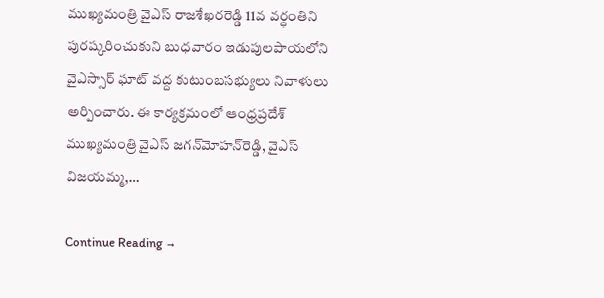ముఖ్యమంత్రి వైఎస్‌ రాజశేఖరరెడ్డి 11వ వర్ధంతిని పురష్కరించుకుని బుధవారం ఇడుపులపాయలోని వైఎస్సార్‌ ఘాట్‌ వద్ద కుటుంబసభ్యులు నివాళులు అర్పించారు. ఈ కార్యక్రమంలో ఆంధ్రప్రదేశ్‌ ముఖ్యమంత్రి వైఎస్‌ జగన్‌మోహన్‌రెడ్డి, వైఎస్‌ విజయమ్మ,…

Continue Reading →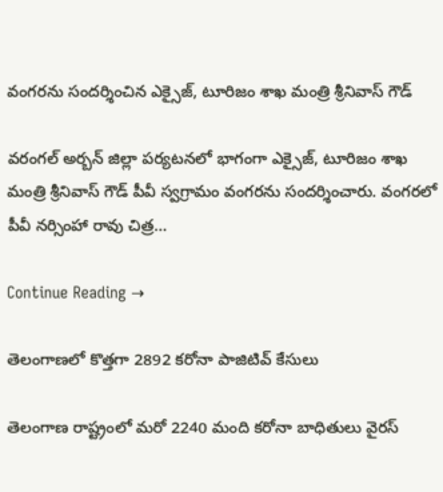వంగరను సందర్శించిన ఎక్సైజ్, టూరిజం శాఖ మంత్రి శ్రీనివాస్ గౌడ్

వరంగల్ అర్బన్ జిల్లా పర్యటనలో భాగంగా ఎక్సైజ్, టూరిజం శాఖ మంత్రి శ్రీనివాస్ గౌడ్ పీవీ స్వగ్రామం వంగరను సందర్శించారు. వంగరలో పీవీ నర్సింహా రావు చిత్ర…

Continue Reading →

తెలంగాణలో కొత్త‌గా 2892 కరోనా పాజిటివ్ కేసులు

తెలంగాణ రాష్ట్రంలో మ‌రో 2240 మంది క‌రోనా బాధితులు వైర‌స్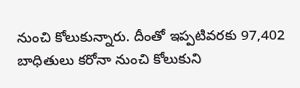నుంచి కోలుకున్నారు. దీంతో ఇప్పటివ‌ర‌కు 97,402 బాధితులు క‌రోనా నుంచి కోలుకుని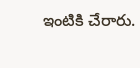ఇంటికి చేరారు.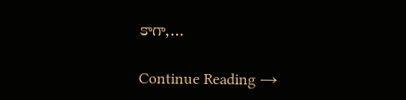కాగా,…

Continue Reading →